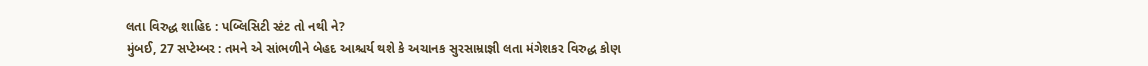લતા વિરુદ્ધ શાહિદ : પબ્લિસિટી સ્ટંટ તો નથી ને?
મુંબઈ, 27 સપ્ટેમ્બર : તમને એ સાંભળીને બેહદ આશ્ચર્ય થશે કે અચાનક સુરસામ્રાજ્ઞી લતા મંગેશકર વિરુદ્ધ કોણ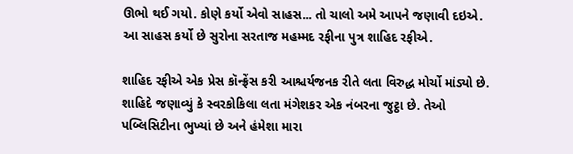ઊભો થઈ ગયો. કોણે કર્યો એવો સાહસ... તો ચાલો અમે આપને જણાવી દઇએ. આ સાહસ કર્યો છે સુરોના સરતાજ મહમ્મદ રફીના પુત્ર શાહિદ રફીએ.

શાહિદ રફીએ એક પ્રેસ કૉન્ફ્રેંસ કરી આશ્ચર્યજનક રીતે લતા વિરુદ્ધ મોર્ચો માંડ્યો છે. શાહિદે જણાવ્યું કે સ્વરકોકિલા લતા મંગેશકર એક નંબરના જુટ્ઠા છે. તેઓ પબ્લિસિટીના ભુખ્યાં છે અને હંમેશા મારા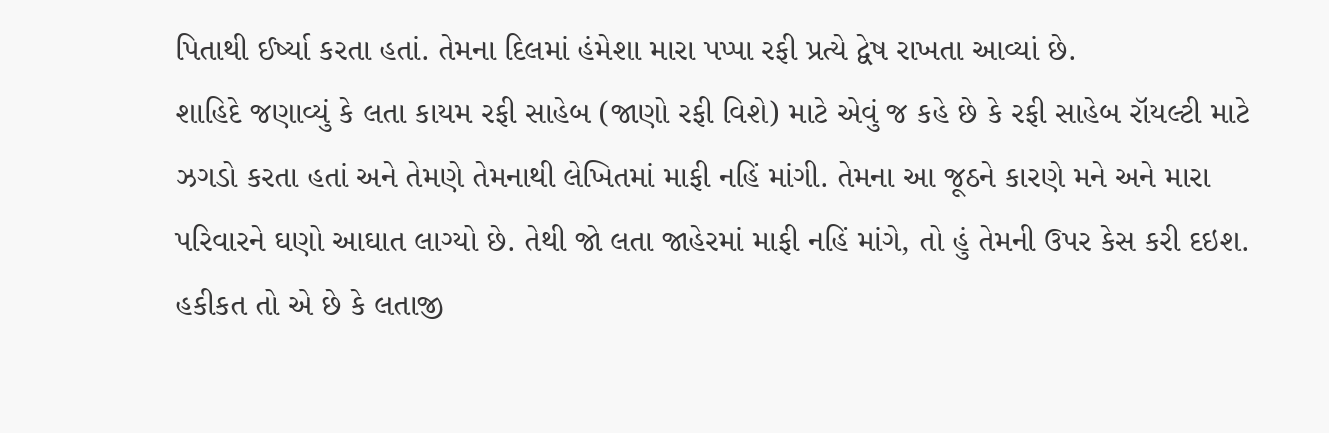પિતાથી ઈર્ષ્યા કરતા હતાં. તેમના દિલમાં હંમેશા મારા પપ્પા રફી પ્રત્યે દ્વેષ રાખતા આવ્યાં છે.
શાહિદે જણાવ્યું કે લતા કાયમ રફી સાહેબ (જાણો રફી વિશે) માટે એવું જ કહે છે કે રફી સાહેબ રૉયલ્ટી માટે ઝગડો કરતા હતાં અને તેમણે તેમનાથી લેખિતમાં માફી નહિં માંગી. તેમના આ જૂઠને કારણે મને અને મારા પરિવારને ઘણો આઘાત લાગ્યો છે. તેથી જો લતા જાહેરમાં માફી નહિં માંગે, તો હું તેમની ઉપર કેસ કરી દઇશ. હકીકત તો એ છે કે લતાજી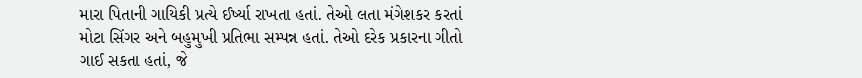મારા પિતાની ગાયિકી પ્રત્યે ઈર્ષ્યા રાખતા હતાં. તેઓ લતા મંગેશકર કરતાં મોટા સિંગર અને બહુમુખી પ્રતિભા સમ્પન્ન હતાં. તેઓ દરેક પ્રકારના ગીતો ગાઈ સકતા હતાં, જે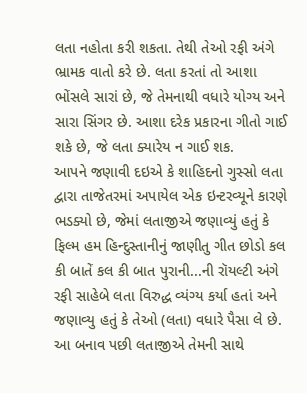લતા નહોતા કરી શકતા. તેથી તેઓ રફી અંગે ભ્રામક વાતો કરે છે. લતા કરતાં તો આશા ભોંસલે સારાં છે, જે તેમનાથી વધારે યોગ્ય અને સારા સિંગર છે. આશા દરેક પ્રકારના ગીતો ગાઈ શકે છે, જે લતા ક્યારેય ન ગાઈ શક.
આપને જણાવી દઇએ કે શાહિદનો ગુસ્સો લતા દ્વારા તાજેતરમાં અપાયેલ એક ઇન્ટરવ્યૂને કારણે ભડક્યો છે, જેમાં લતાજીએ જણાવ્યું હતું કે ફિલ્મ હમ હિન્દુસ્તાનીનું જાણીતુ ગીત છોડો કલ કી બાતેં કલ કી બાત પુરાની...ની રૉયલ્ટી અંગે રફી સાહેબે લતા વિરુદ્ધ વ્યંગ્ય કર્યા હતાં અને જણાવ્યુ હતું કે તેઓ (લતા) વધારે પૈસા લે છે. આ બનાવ પછી લતાજીએ તેમની સાથે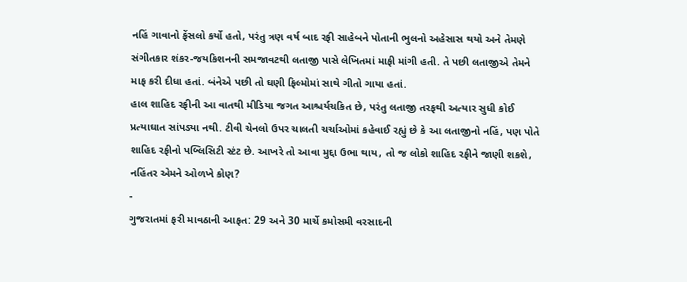નહિં ગાવાનો ફેંસલો કર્યો હતો, પરંતુ ત્રણ વર્ષ બાદ રફી સાહેબને પોતાની ભુલનો અહેસાસ થયો અને તેમણે સંગીતકાર શંકર-જયકિશનની સમજાવટથી લતાજી પાસે લેખિતમાં માફી માંગી હતી. તે પછી લતાજીએ તેમને માફ કરી દીધા હતાં. બંનેએ પછી તો ઘણી ફિલ્મોમાં સાથે ગીતો ગાયા હતાં.
હાલ શાહિદ રફીની આ વાતથી મીડિયા જગત આશ્ચર્યચકિત છે, પરંતુ લતાજી તરફથી અત્યાર સુધી કોઈ પ્રત્યાઘાત સાંપડ્યા નથી. ટીવી ચેનલો ઉપર ચાલતી ચર્ચાઓમાં કહેવાઈ રહ્યું છે કે આ લતાજીનો નહિં, પણ પોતે શાહિદ રફીનો પબ્લિસિટી સ્ટંટ છે. આખરે તો આવા મુદ્દા ઉભા થાય, તો જ લોકો શાહિદ રફીને જાણી શકશે, નહિંતર એમને ઓળખે કોણ?
-
ગુજરાતમાં ફરી માવઠાની આફત: 29 અને 30 માર્ચે કમોસમી વરસાદની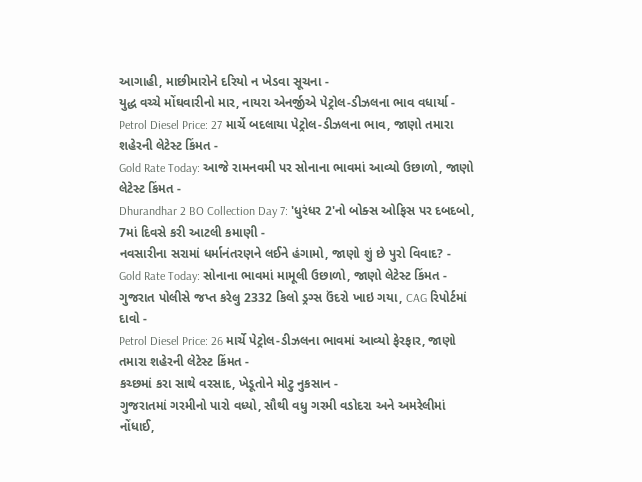આગાહી, માછીમારોને દરિયો ન ખેડવા સૂચના -
યુદ્ધ વચ્ચે મોંઘવારીનો માર, નાયરા એનર્જીએ પેટ્રોલ-ડીઝલના ભાવ વધાર્યા -
Petrol Diesel Price: 27 માર્ચે બદલાયા પેટ્રોલ-ડીઝલના ભાવ, જાણો તમારા શહેરની લેટેસ્ટ કિંમત -
Gold Rate Today: આજે રામનવમી પર સોનાના ભાવમાં આવ્યો ઉછાળો, જાણો લેટેસ્ટ કિંમત -
Dhurandhar 2 BO Collection Day 7: 'ધુરંધર 2'નો બોક્સ ઓફિસ પર દબદબો, 7માં દિવસે કરી આટલી કમાણી -
નવસારીના સરામાં ધર્માનંતરણને લઈને હંગામો, જાણો શું છે પુરો વિવાદ? -
Gold Rate Today: સોનાના ભાવમાં મામૂલી ઉછાળો, જાણો લેટેસ્ટ કિંમત -
ગુજરાત પોલીસે જપ્ત કરેલુ 2332 કિલો ડ્રગ્સ ઉંદરો ખાઇ ગયા, CAG રિપોર્ટમાં દાવો -
Petrol Diesel Price: 26 માર્ચે પેટ્રોલ-ડીઝલના ભાવમાં આવ્યો ફેરફાર, જાણો તમારા શહેરની લેટેસ્ટ કિંમત -
કચ્છમાં કરા સાથે વરસાદ, ખેડૂતોને મોટુ નુકસાન -
ગુજરાતમાં ગરમીનો પારો વધ્યો, સૌથી વધુ ગરમી વડોદરા અને અમરેલીમાં નોંધાઈ,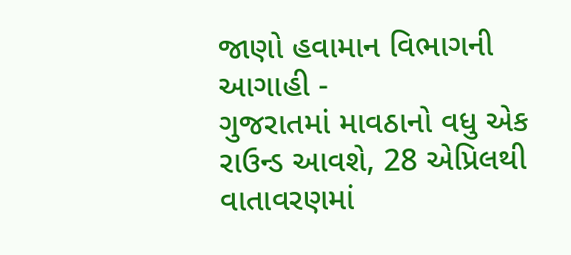જાણો હવામાન વિભાગની આગાહી -
ગુજરાતમાં માવઠાનો વધુ એક રાઉન્ડ આવશે, 28 એપ્રિલથી વાતાવરણમાં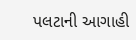પલટાની આગાહી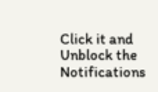Click it and Unblock the Notifications